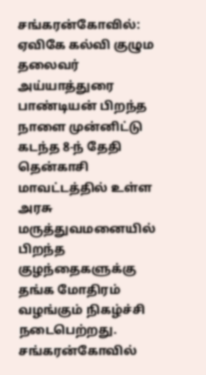சங்கரன்கோவில்:
ஏவிகே கல்வி குழும தலைவர் அய்யாத்துரை பாண்டியன் பிறந்த நாளை முன்னிட்டு கடந்த 8-ந் தேதி தென்காசி மாவட்டத்தில் உள்ள அரசு மருத்துவமனையில் பிறந்த குழந்தைகளுக்கு தங்க மோதிரம் வழங்கும் நிகழ்ச்சி நடைபெற்றது.
சங்கரன்கோவில்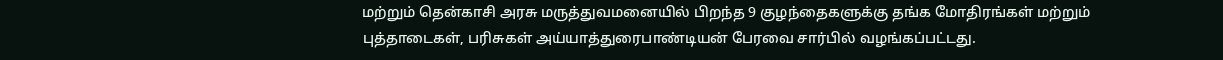மற்றும் தென்காசி அரசு மருத்துவமனையில் பிறந்த 9 குழந்தைகளுக்கு தங்க மோதிரங்கள் மற்றும் புத்தாடைகள், பரிசுகள் அய்யாத்துரைபாண்டியன் பேரவை சார்பில் வழங்கப்பட்டது.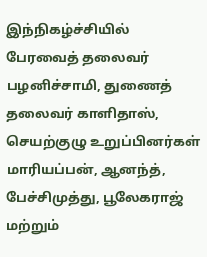இந்நிகழ்ச்சியில் பேரவைத் தலைவர் பழனிச்சாமி, துணைத் தலைவர் காளிதாஸ், செயற்குழு உறுப்பினர்கள் மாரியப்பன், ஆனந்த், பேச்சிமுத்து, பூலேகராஜ் மற்றும்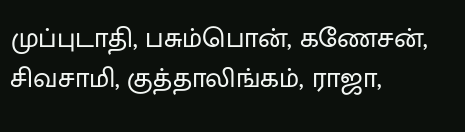முப்புடாதி, பசும்பொன், கணேசன், சிவசாமி, குத்தாலிங்கம், ராஜா,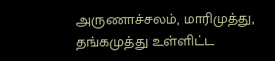அருணாச்சலம், மாரிமுத்து, தங்கமுத்து உள்ளிட்ட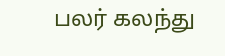பலர் கலந்து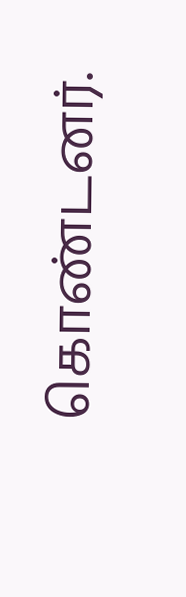கொண்டனர்.